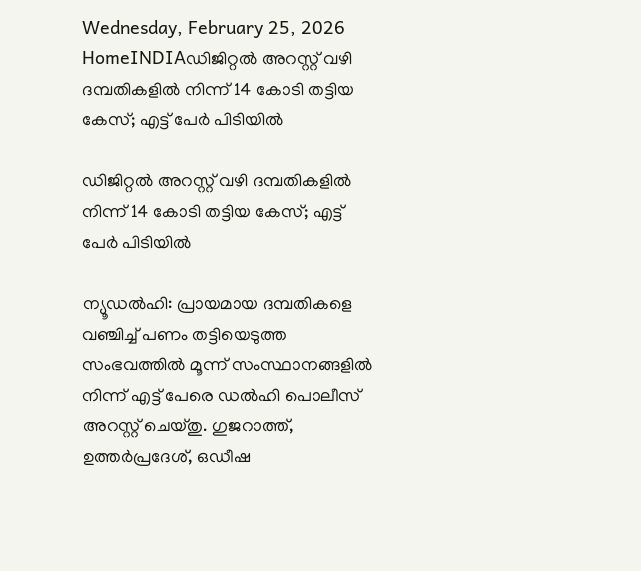Wednesday, February 25, 2026
HomeINDIAഡിജിറ്റൽ അറസ്റ്റ് വഴി ദമ്പതികളിൽ നിന്ന് 14 കോടി തട്ടിയ കേസ്; എട്ട് പേർ പിടിയിൽ

ഡിജിറ്റൽ അറസ്റ്റ് വഴി ദമ്പതികളിൽ നിന്ന് 14 കോടി തട്ടിയ കേസ്; എട്ട് പേർ പിടിയിൽ

ന്യൂഡൽഹി: പ്രായമായ ദമ്പതികളെ വഞ്ചിച്ച് പണം തട്ടിയെടുത്ത സംഭവത്തിൽ മൂന്ന് സംസ്ഥാനങ്ങളിൽ നിന്ന് എട്ട് പേരെ ഡൽഹി പൊലീസ് അറസ്റ്റ് ചെയ്തു. ഗുജറാത്ത്, ഉത്തർപ്രദേശ്, ഒഡീഷ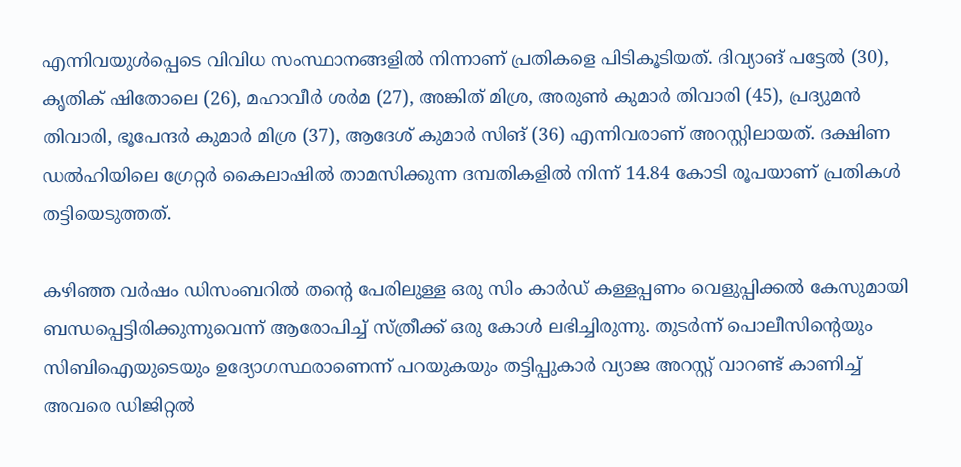എന്നിവയുൾപ്പെടെ വിവിധ സംസ്ഥാനങ്ങളിൽ നിന്നാണ് പ്രതികളെ പിടികൂടിയത്. ദിവ്യാങ് പട്ടേൽ (30), കൃതിക് ഷിതോലെ (26), മഹാവീർ ശർമ (27), അങ്കിത് മിശ്ര, അരുൺ കുമാർ തിവാരി (45), പ്രദ്യുമൻ തിവാരി, ഭൂപേന്ദർ കുമാർ മിശ്ര (37), ആദേശ് കുമാർ സിങ് (36) എന്നിവരാണ് അറസ്റ്റിലായത്. ദക്ഷിണ ഡൽഹിയിലെ ഗ്രേറ്റർ കൈലാഷിൽ താമസിക്കുന്ന ദമ്പതികളിൽ നിന്ന് 14.84 കോടി രൂപയാണ് പ്രതികൾ തട്ടിയെടുത്തത്.

കഴിഞ്ഞ വർഷം ഡിസംബറിൽ തന്റെ പേരിലുള്ള ഒരു സിം കാർഡ് കള്ളപ്പണം വെളുപ്പിക്കൽ കേസുമായി ബന്ധപ്പെട്ടിരിക്കുന്നുവെന്ന് ആരോപിച്ച് സ്ത്രീക്ക് ഒരു കോൾ ലഭിച്ചിരുന്നു. തുടർന്ന് പൊലീസിന്റെയും സിബിഐയുടെയും ഉദ്യോഗസ്ഥരാണെന്ന് പറയുകയും തട്ടിപ്പുകാർ വ്യാജ അറസ്റ്റ് വാറണ്ട് കാണിച്ച് അവരെ ഡിജിറ്റൽ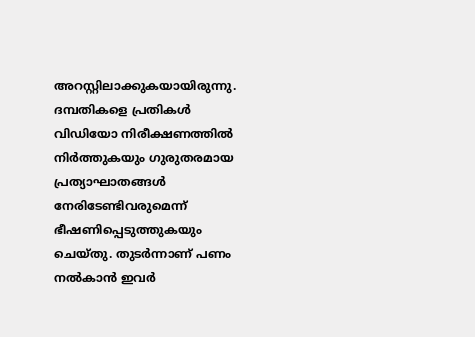അറസ്റ്റിലാക്കുകയായിരുന്നു. ദമ്പതികളെ പ്രതികൾ വിഡിയോ നിരീക്ഷണത്തിൽ നിർത്തുകയും ഗുരുതരമായ പ്രത്യാഘാതങ്ങൾ നേരിടേണ്ടിവരുമെന്ന് ഭീഷണിപ്പെടുത്തുകയും ചെയ്തു. തുടർന്നാണ് പണം നൽകാൻ ഇവർ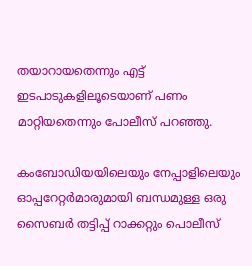തയാറായതെന്നും എട്ട് ഇടപാടുകളിലൂടെയാണ് പണം മാറ്റിയതെന്നും പോലീസ് പറഞ്ഞു.

കംബോഡിയയിലെയും നേപ്പാളിലെയും ഓപ്പറേറ്റർമാരുമായി ബന്ധമുള്ള ഒരു സൈബർ തട്ടിപ്പ് റാക്കറ്റും പൊലീസ്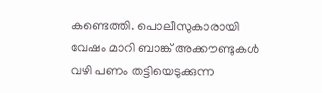കണ്ടെത്തി. പൊലീസുകാരായി വേഷം മാറി ബാങ്ക് അക്കൗണ്ടുകൾ വഴി പണം തട്ടിയെടുക്കുന്ന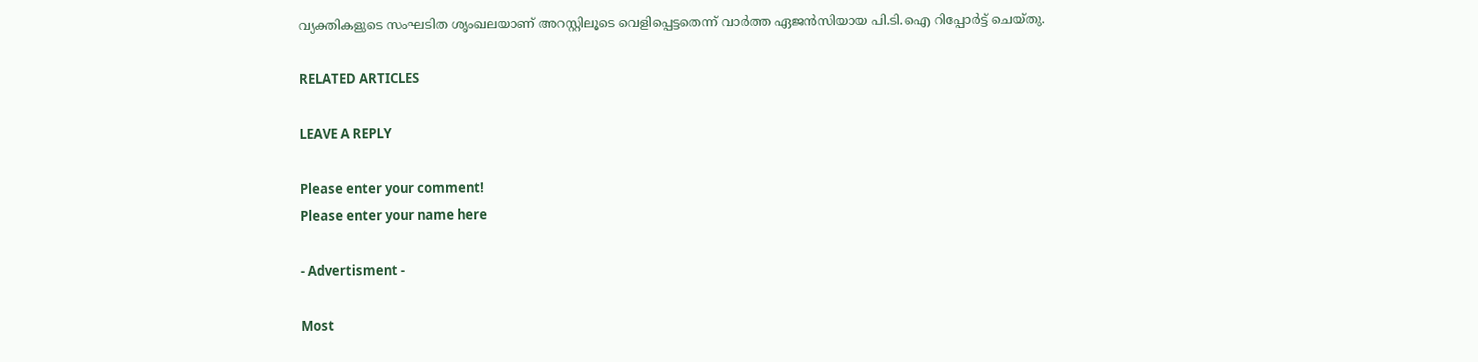വ്യക്തികളുടെ സംഘടിത ശൃംഖലയാണ് അറസ്റ്റിലൂടെ വെളിപ്പെട്ടതെന്ന് വാർത്ത ഏജൻസിയായ പി.ടി.ഐ റിപ്പോർട്ട് ചെയ്തു.

RELATED ARTICLES

LEAVE A REPLY

Please enter your comment!
Please enter your name here

- Advertisment -

Most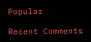Popular

Recent Comments